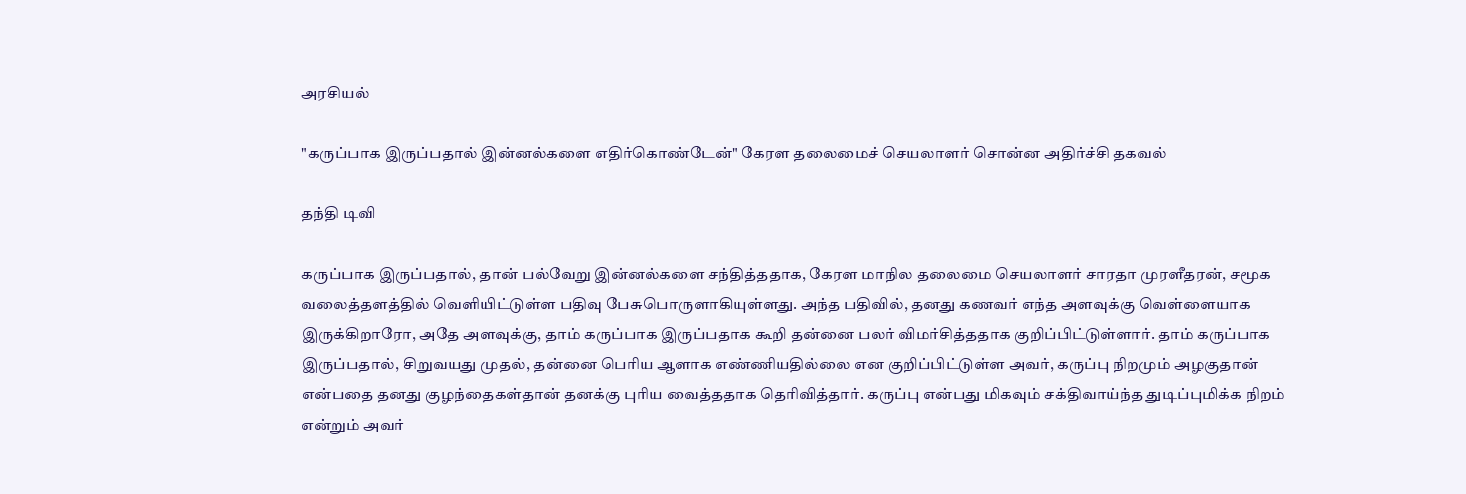அரசியல்

"கருப்பாக இருப்பதால் இன்னல்களை எதிர்கொண்டேன்" கேரள தலைமைச் செயலாளர் சொன்ன அதிர்ச்சி தகவல்

தந்தி டிவி

கருப்பாக இருப்பதால், தான் பல்வேறு இன்னல்களை சந்தித்ததாக, கேரள மாநில தலைமை செயலாளர் சாரதா முரளீதரன், சமூக வலைத்தளத்தில் வெளியிட்டுள்ள பதிவு பேசுபொருளாகியுள்ளது. அந்த பதிவில், தனது கணவர் எந்த அளவுக்கு வெள்ளையாக இருக்கிறாரோ, அதே அளவுக்கு, தாம் கருப்பாக இருப்பதாக கூறி தன்னை பலர் விமர்சித்ததாக குறிப்பிட்டுள்ளார். தாம் கருப்பாக இருப்பதால், சிறுவயது முதல், தன்னை பெரிய ஆளாக எண்ணியதில்லை என குறிப்பிட்டுள்ள அவர், கருப்பு நிறமும் அழகுதான் என்பதை தனது குழந்தைகள்தான் தனக்கு புரிய வைத்ததாக தெரிவித்தார். கருப்பு என்பது மிகவும் சக்திவாய்ந்த துடிப்புமிக்க நிறம் என்றும் அவர்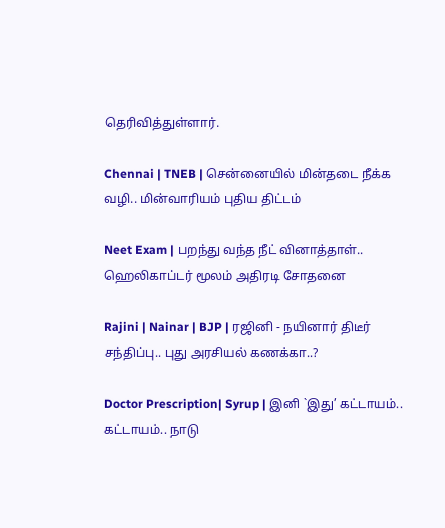தெரிவித்துள்ளார்.

Chennai | TNEB | சென்னையில் மின்தடை நீக்க வழி.. மின்வாரியம் புதிய திட்டம்

Neet Exam | பறந்து வந்த நீட் வினாத்தாள்.. ஹெலிகாப்டர் மூலம் அதிரடி சோதனை

Rajini | Nainar | BJP | ரஜினி - நயினார் திடீர் சந்திப்பு.. புது அரசியல் கணக்கா..?

Doctor Prescription| Syrup | இனி `இது’ கட்டாயம்.. கட்டாயம்.. நாடு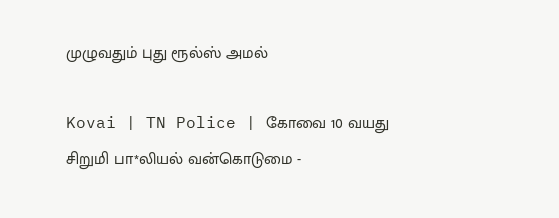முழுவதும் புது ரூல்ஸ் அமல்

Kovai | TN Police | கோவை 10 வயது சிறுமி பா*லியல் வன்கொடுமை -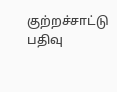குற்றச்சாட்டு பதிவு